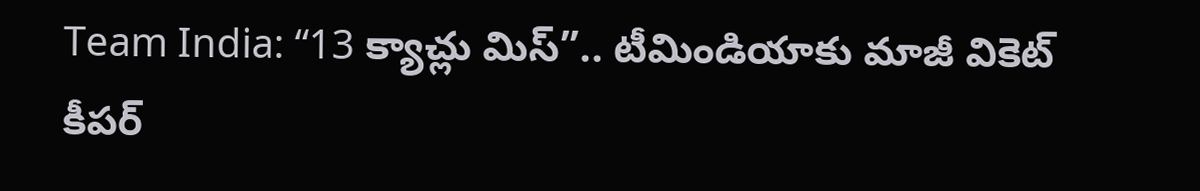Team India: “13 క్యాచ్లు మిస్”.. టీమిండియాకు మాజీ వికెట్ కీపర్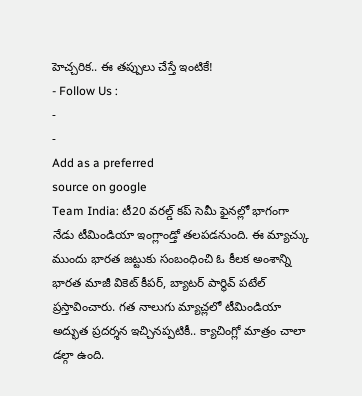హెచ్చరిక.. ఈ తప్పులు చేస్తే ఇంటికే!
- Follow Us :
-
-
Add as a preferred
source on google
Team India: టీ20 వరల్డ్ కప్ సెమీ ఫైనల్లో భాగంగా నేడు టీమిండియా ఇంగ్లాండ్తో తలపడనుంది. ఈ మ్యాచ్కు ముందు భారత జట్టుకు సంబంధించి ఓ కీలక అంశాన్ని భారత మాజీ వికెట్ కీపర్, బ్యాటర్ పార్థివ్ పటేల్ ప్రస్తావించారు. గత నాలుగు మ్యాచ్లలో టీమిండియా అద్భుత ప్రదర్శన ఇచ్చినప్పటికీ.. క్యాచింగ్లో మాత్రం చాలా డల్గా ఉంది.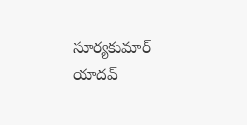సూర్యకుమార్ యాదవ్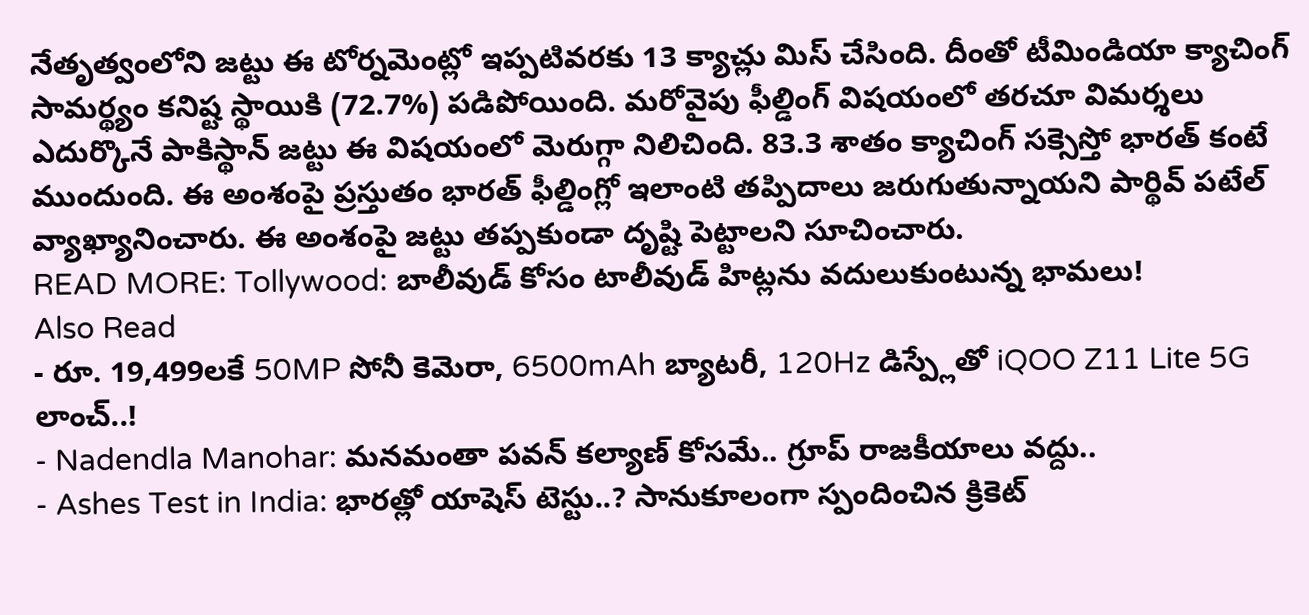నేతృత్వంలోని జట్టు ఈ టోర్నమెంట్లో ఇప్పటివరకు 13 క్యాచ్లు మిస్ చేసింది. దీంతో టీమిండియా క్యాచింగ్ సామర్థ్యం కనిష్ట స్థాయికి (72.7%) పడిపోయింది. మరోవైపు ఫీల్డింగ్ విషయంలో తరచూ విమర్శలు ఎదుర్కొనే పాకిస్థాన్ జట్టు ఈ విషయంలో మెరుగ్గా నిలిచింది. 83.3 శాతం క్యాచింగ్ సక్సెస్తో భారత్ కంటే ముందుంది. ఈ అంశంపై ప్రస్తుతం భారత్ ఫీల్డింగ్లో ఇలాంటి తప్పిదాలు జరుగుతున్నాయని పార్థివ్ పటేల్ వ్యాఖ్యానించారు. ఈ అంశంపై జట్టు తప్పకుండా దృష్టి పెట్టాలని సూచించారు.
READ MORE: Tollywood: బాలీవుడ్ కోసం టాలీవుడ్ హిట్లను వదులుకుంటున్న భామలు!
Also Read
- రూ. 19,499లకే 50MP సోనీ కెమెరా, 6500mAh బ్యాటరీ, 120Hz డిస్ప్లేతో iQOO Z11 Lite 5G లాంచ్..!
- Nadendla Manohar: మనమంతా పవన్ కల్యాణ్ కోసమే.. గ్రూప్ రాజకీయాలు వద్దు..
- Ashes Test in India: భారత్లో యాషెస్ టెస్టు..? సానుకూలంగా స్పందించిన క్రికెట్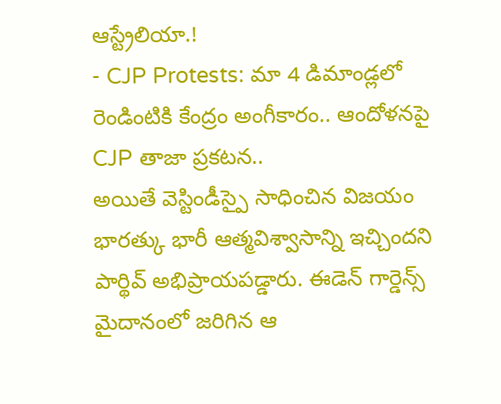ఆస్ట్రేలియా.!
- CJP Protests: మా 4 డిమాండ్లలో రెండింటికి కేంద్రం అంగీకారం.. ఆందోళనపై CJP తాజా ప్రకటన..
అయితే వెస్టిండీస్పై సాధించిన విజయం భారత్కు భారీ ఆత్మవిశ్వాసాన్ని ఇచ్చిందని పార్థివ్ అభిప్రాయపడ్డారు. ఈడెన్ గార్డెన్స్ మైదానంలో జరిగిన ఆ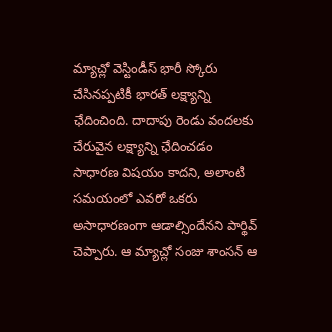మ్యాచ్లో వెస్టిండీస్ భారీ స్కోరు చేసినప్పటికీ భారత్ లక్ష్యాన్ని ఛేదించింది. దాదాపు రెండు వందలకు చేరువైన లక్ష్యాన్ని ఛేదించడం సాధారణ విషయం కాదని, అలాంటి సమయంలో ఎవరో ఒకరు అసాధారణంగా ఆడాల్సిందేనని పార్థివ్ చెప్పారు. ఆ మ్యాచ్లో సంజు శాంసన్ ఆ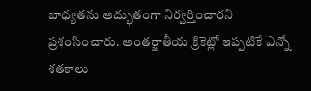బాధ్యతను అద్భుతంగా నిర్వర్తించారని ప్రశంసించారు. అంతర్జాతీయ క్రికెట్లో ఇప్పటికే ఎన్నో శతకాలు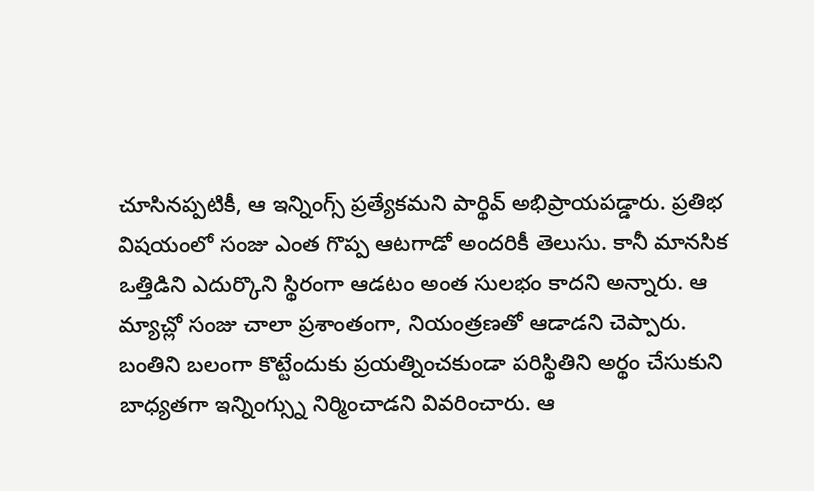చూసినప్పటికీ, ఆ ఇన్నింగ్స్ ప్రత్యేకమని పార్థివ్ అభిప్రాయపడ్డారు. ప్రతిభ విషయంలో సంజు ఎంత గొప్ప ఆటగాడో అందరికీ తెలుసు. కానీ మానసిక ఒత్తిడిని ఎదుర్కొని స్థిరంగా ఆడటం అంత సులభం కాదని అన్నారు. ఆ మ్యాచ్లో సంజు చాలా ప్రశాంతంగా, నియంత్రణతో ఆడాడని చెప్పారు. బంతిని బలంగా కొట్టేందుకు ప్రయత్నించకుండా పరిస్థితిని అర్థం చేసుకుని బాధ్యతగా ఇన్నింగ్స్ను నిర్మించాడని వివరించారు. ఆ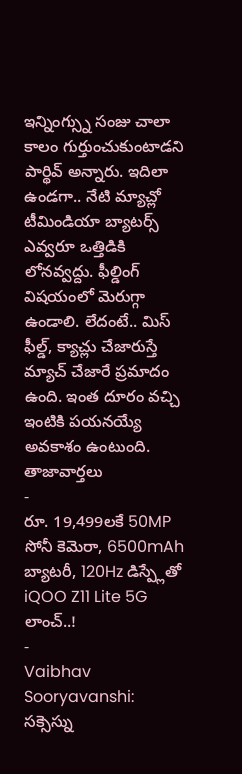ఇన్నింగ్స్ను సంజు చాలా కాలం గుర్తుంచుకుంటాడని పార్థివ్ అన్నారు. ఇదిలా ఉండగా.. నేటి మ్యాచ్లో టీమిండియా బ్యాటర్స్ ఎవ్వరూ ఒత్తిడికి లోనవ్వద్దు. ఫీల్డింగ్ విషయంలో మెరుగ్గా ఉండాలి. లేదంటే.. మిస్ ఫీల్డ్, క్యాచ్లు చేజారుస్తే మ్యాచ్ చేజారే ప్రమాదం ఉంది. ఇంత దూరం వచ్చి ఇంటికి పయనయ్యే అవకాశం ఉంటుంది.
తాజావార్తలు
-
రూ. 19,499లకే 50MP సోనీ కెమెరా, 6500mAh బ్యాటరీ, 120Hz డిస్ప్లేతో iQOO Z11 Lite 5G లాంచ్..!
-
Vaibhav Sooryavanshi: సక్సెస్ను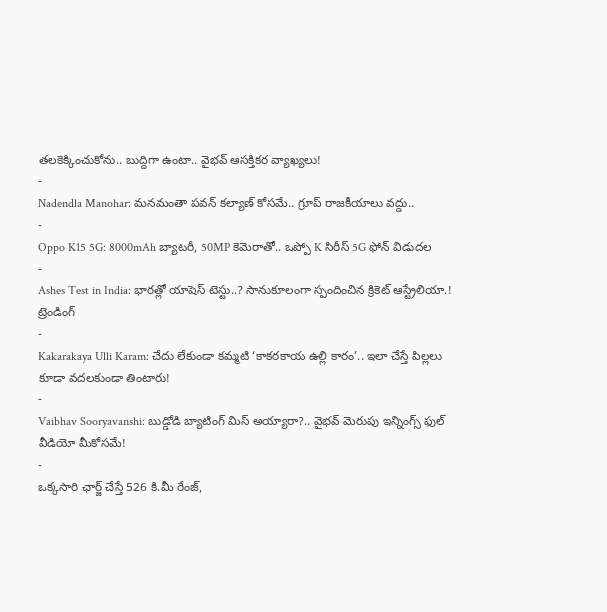తలకెక్కించుకోను.. బుద్దిగా ఉంటా.. వైభవ్ ఆసక్తికర వ్యాఖ్యలు!
-
Nadendla Manohar: మనమంతా పవన్ కల్యాణ్ కోసమే.. గ్రూప్ రాజకీయాలు వద్దు..
-
Oppo K15 5G: 8000mAh బ్యాటరీ, 50MP కెమెరాతో.. ఒప్పో K సిరీస్ 5G ఫోన్ విడుదల
-
Ashes Test in India: భారత్లో యాషెస్ టెస్టు..? సానుకూలంగా స్పందించిన క్రికెట్ ఆస్ట్రేలియా.!
ట్రెండింగ్
-
Kakarakaya Ulli Karam: చేదు లేకుండా కమ్మటి ‘కాకరకాయ ఉల్లి కారం’.. ఇలా చేస్తే పిల్లలు కూడా వదలకుండా తింటారు!
-
Vaibhav Sooryavanshi: బుడ్డోడి బ్యాటింగ్ మిస్ అయ్యారా?.. వైభవ్ మెరుపు ఇన్నింగ్స్ ఫుల్ వీడియో మీకోసమే!
-
ఒక్కసారి ఛార్జ్ చేస్తే 526 కి.మీ రేంజ్,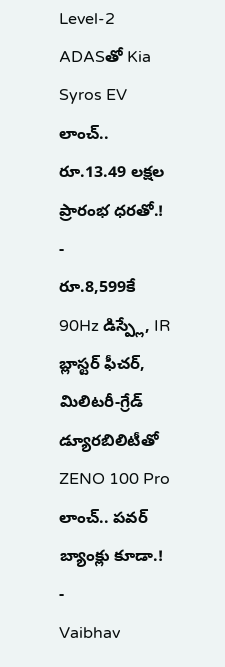Level-2 ADASతో Kia Syros EV లాంచ్.. రూ.13.49 లక్షల ప్రారంభ ధరతో.!
-
రూ.8,599కే 90Hz డిస్ప్లే, IR బ్లాస్టర్ ఫీచర్, మిలిటరీ-గ్రేడ్ డ్యూరబిలిటీతో ZENO 100 Pro లాంచ్.. పవర్ బ్యాంక్లు కూడా.!
-
Vaibhav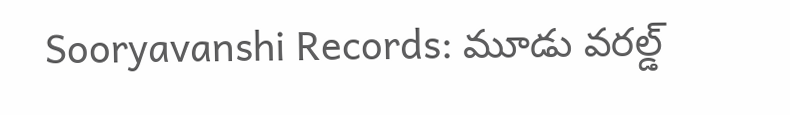Sooryavanshi Records: మూడు వరల్డ్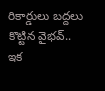రికార్డులు బద్దలు కొట్టిన వైభవ్.. ఇక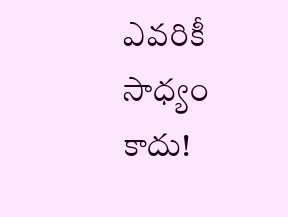ఎవరికీ సాధ్యం కాదు!